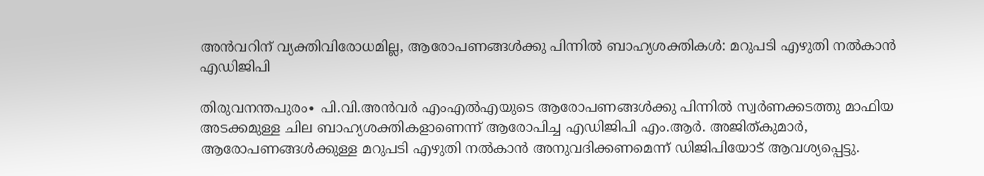അൻവറിന് വ്യക്തിവിരോധമില്ല, ആരോപണങ്ങള്‍ക്കു പിന്നില്‍ ബാഹ്യശക്തികള്‍: മറുപടി എഴുതി നല്‍കാന്‍ എഡിജിപി

തിരുവനന്തപുരം∙ പി.വി.അന്‍വർ എംഎൽഎയുടെ ആരോപണങ്ങള്‍ക്കു പിന്നില്‍ സ്വര്‍ണക്കടത്തു മാഫിയ അടക്കമുള്ള ചില ബാഹ്യശക്തികളാണെന്ന് ആരോപിച്ച എഡിജിപി എം.ആര്‍. അജിത്കുമാര്‍, ആരോപണങ്ങള്‍ക്കുള്ള മറുപടി എഴുതി നല്‍കാന്‍ അനുവദിക്കണമെന്ന് ഡിജിപിയോട് ആവശ്യപ്പെട്ടു.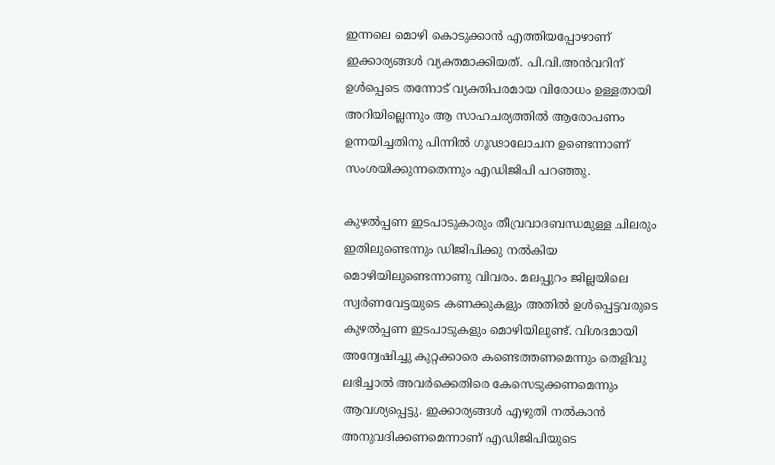ഇന്നലെ മൊഴി കൊടുക്കാന്‍ എത്തിയപ്പോഴാണ് ഇക്കാര്യങ്ങള്‍ വ്യക്തമാക്കിയത്. പി.വി.അന്‍വറിന് ഉള്‍പ്പെടെ തന്നോട് വ്യക്തിപരമായ വിരോധം ഉള്ളതായി അറിയില്ലെന്നും ആ സാഹചര്യത്തില്‍ ആരോപണം ഉന്നയിച്ചതിനു പിന്നില്‍ ഗൂഢാലോചന ഉണ്ടെന്നാണ് സംശയിക്കുന്നതെന്നും എഡിജിപി പറഞ്ഞു.

കുഴല്‍പ്പണ ഇടപാടുകാരും തീവ്രവാദബന്ധമുള്ള ചിലരും ഇതിലുണ്ടെന്നും ഡിജിപിക്കു നല്‍കിയ മൊഴിയിലുണ്ടെന്നാണു വിവരം. മലപ്പുറം ജില്ലയിലെ സ്വര്‍ണവേട്ടയുടെ കണക്കുകളും അതില്‍ ഉള്‍പ്പെട്ടവരുടെ കുഴല്‍പ്പണ ഇടപാടുകളും മൊഴിയിലുണ്ട്. വിശദമായി അന്വേഷിച്ചു കുറ്റക്കാരെ കണ്ടെത്തണമെന്നും തെളിവു ലഭിച്ചാല്‍ അവര്‍ക്കെതിരെ കേസെടുക്കണമെന്നും ആവശ്യപ്പെട്ടു. ഇക്കാര്യങ്ങള്‍ എഴുതി നല്‍കാന്‍ അനുവദിക്കണമെന്നാണ് എഡിജിപിയുടെ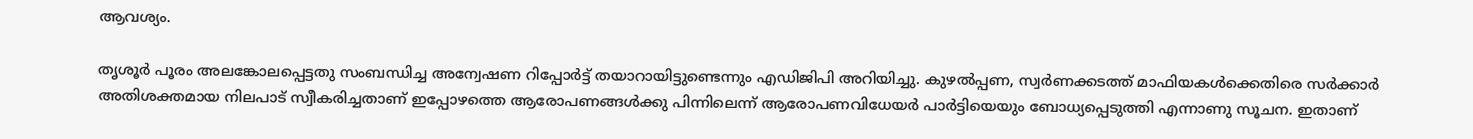ആവശ്യം.

തൃശൂര്‍ പൂരം അലങ്കോലപ്പെട്ടതു സംബന്ധിച്ച അന്വേഷണ റിപ്പോര്‍ട്ട് തയാറായിട്ടുണ്ടെന്നും എഡിജിപി അറിയിച്ചു. കുഴല്‍പ്പണ, സ്വര്‍ണക്കടത്ത് മാഫിയകള്‍ക്കെതിരെ സര്‍ക്കാര്‍ അതിശക്തമായ നിലപാട് സ്വീകരിച്ചതാണ് ഇപ്പോഴത്തെ ആരോപണങ്ങള്‍ക്കു പിന്നിലെന്ന് ആരോപണവിധേയര്‍ പാര്‍ട്ടിയെയും ബോധ്യപ്പെടുത്തി എന്നാണു സൂചന. ഇതാണ്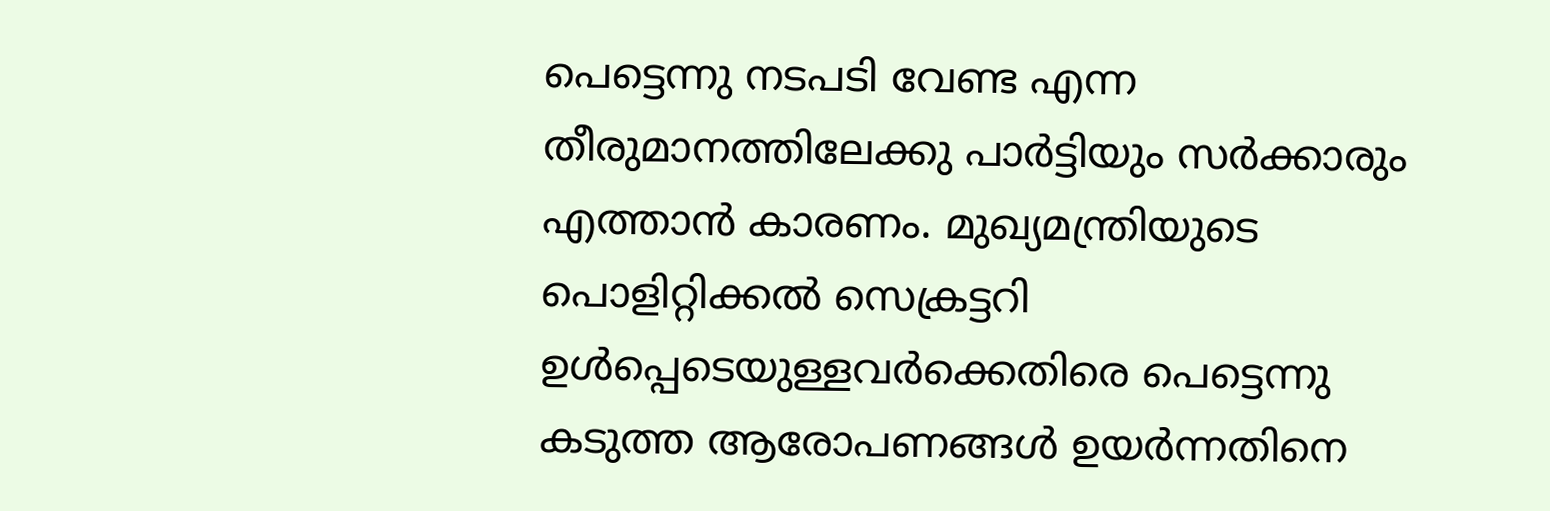പെട്ടെന്നു നടപടി വേണ്ട എന്ന തീരുമാനത്തിലേക്കു പാര്‍ട്ടിയും സര്‍ക്കാരും എത്താന്‍ കാരണം. മുഖ്യമന്ത്രിയുടെ പൊളിറ്റിക്കല്‍ സെക്രട്ടറി ഉള്‍പ്പെടെയുള്ളവര്‍ക്കെതിരെ പെട്ടെന്നു കടുത്ത ആരോപണങ്ങള്‍ ഉയര്‍ന്നതിനെ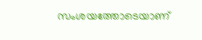സംശയത്തോടെയാണ്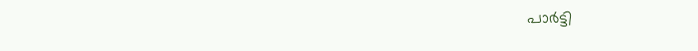പാര്‍ട്ടി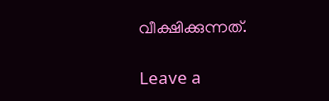വീക്ഷിക്കുന്നത്.

Leave a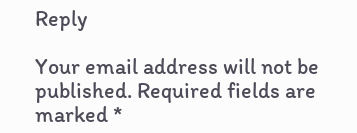Reply

Your email address will not be published. Required fields are marked *